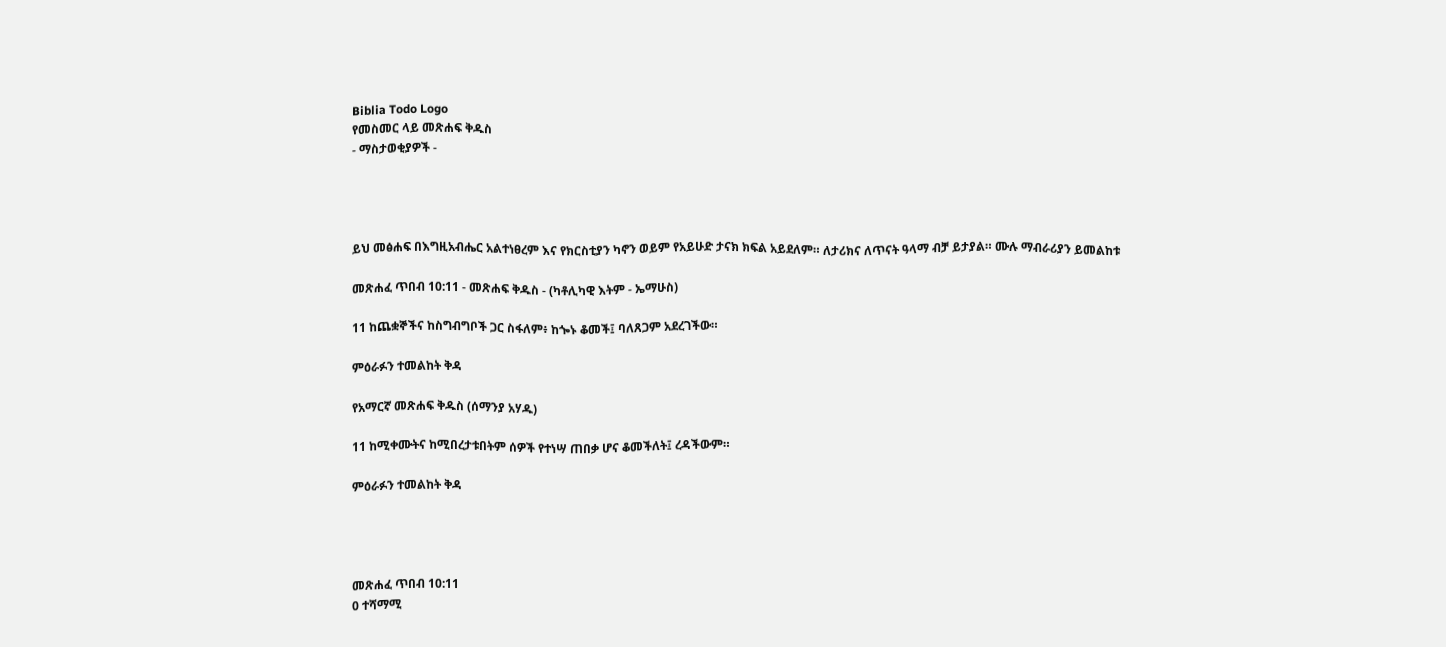Biblia Todo Logo
የመስመር ላይ መጽሐፍ ቅዱስ
- ማስታወቂያዎች -




ይህ መፅሐፍ በእግዚአብሔር አልተነፀረም እና የክርስቲያን ካኖን ወይም የአይሁድ ታናክ ክፍል አይደለም። ለታሪክና ለጥናት ዓላማ ብቻ ይታያል። ሙሉ ማብራሪያን ይመልከቱ

መጽሐፈ ጥበብ 10:11 - መጽሐፍ ቅዱስ - (ካቶሊካዊ እትም - ኤማሁስ)

11 ከጨቋኞችና ከስግብግቦች ጋር ስፋለም፥ ከጐኑ ቆመች፤ ባለጸጋም አደረገችው።

ምዕራፉን ተመልከት ቅዳ

የአማርኛ መጽሐፍ ቅዱስ (ሰማንያ አሃዱ)

11 ከሚቀሙትና ከሚበረታቱበትም ሰዎች የተነሣ ጠበቃ ሆና ቆመችለት፤ ረዳችውም።

ምዕራፉን ተመልከት ቅዳ




መጽሐፈ ጥበብ 10:11
0 ተሻማሚ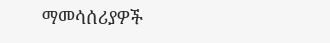ማመሳሰሪያዎች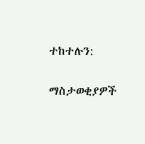ተከተሉን:

ማስታወቂያዎች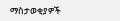ማስታወቂያዎች